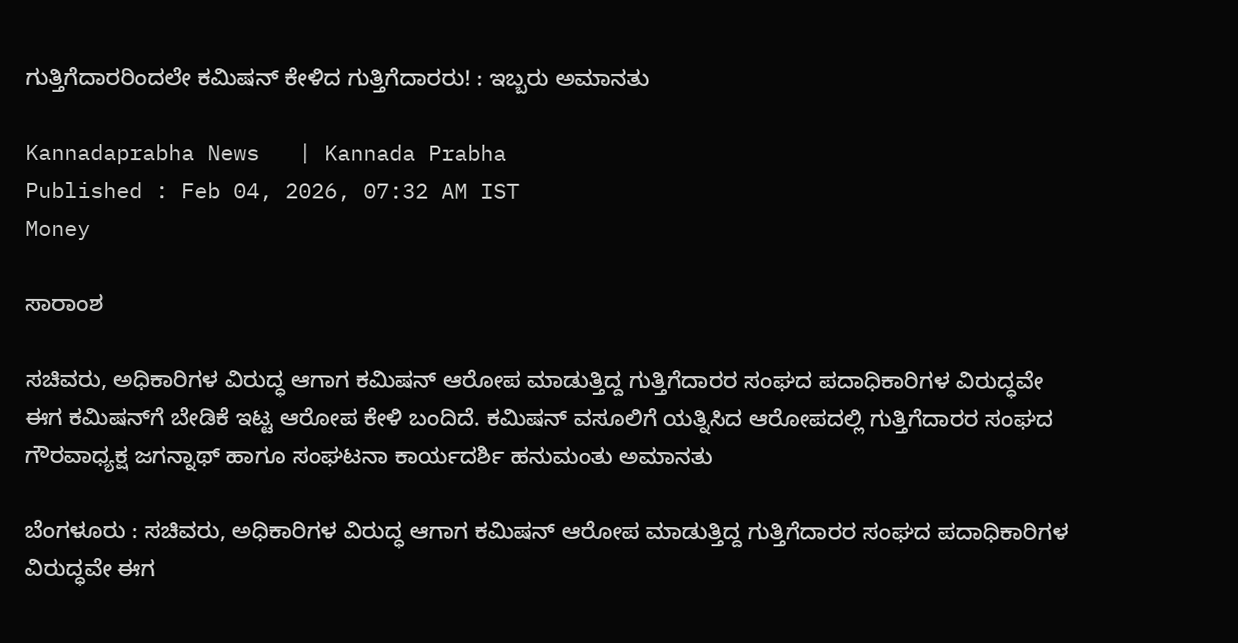ಗುತ್ತಿಗೆದಾರರಿಂದಲೇ ಕಮಿಷನ್‌ ಕೇಳಿದ ಗುತ್ತಿಗೆದಾರರು! : ಇಬ್ಬರು ಅಮಾನತು

Kannadaprabha News   | Kannada Prabha
Published : Feb 04, 2026, 07:32 AM IST
Money

ಸಾರಾಂಶ

ಸಚಿವರು, ಅಧಿಕಾರಿಗಳ ವಿರುದ್ಧ ಆಗಾಗ ಕಮಿಷನ್ ಆರೋಪ ಮಾಡುತ್ತಿದ್ದ ಗುತ್ತಿಗೆದಾರರ ಸಂಘದ ಪದಾಧಿಕಾರಿಗಳ ವಿರುದ್ಧವೇ ಈಗ ಕಮಿಷನ್‌ಗೆ ಬೇಡಿಕೆ ಇಟ್ಟ ಆರೋಪ ಕೇಳಿ ಬಂದಿದೆ. ಕಮಿಷನ್‌ ವಸೂಲಿಗೆ ಯತ್ನಿಸಿದ ಆರೋಪದಲ್ಲಿ ಗುತ್ತಿಗೆದಾರರ ಸಂಘದ ಗೌರವಾಧ್ಯಕ್ಷ ಜಗನ್ನಾಥ್ ಹಾಗೂ ಸಂಘಟನಾ ಕಾರ್ಯದರ್ಶಿ ಹನುಮಂತು ಅಮಾನತು

ಬೆಂಗಳೂರು : ಸಚಿವರು, ಅಧಿಕಾರಿಗಳ ವಿರುದ್ಧ ಆಗಾಗ ಕಮಿಷನ್ ಆರೋಪ ಮಾಡುತ್ತಿದ್ದ ಗುತ್ತಿಗೆದಾರರ ಸಂಘದ ಪದಾಧಿಕಾರಿಗಳ ವಿರುದ್ಧವೇ ಈಗ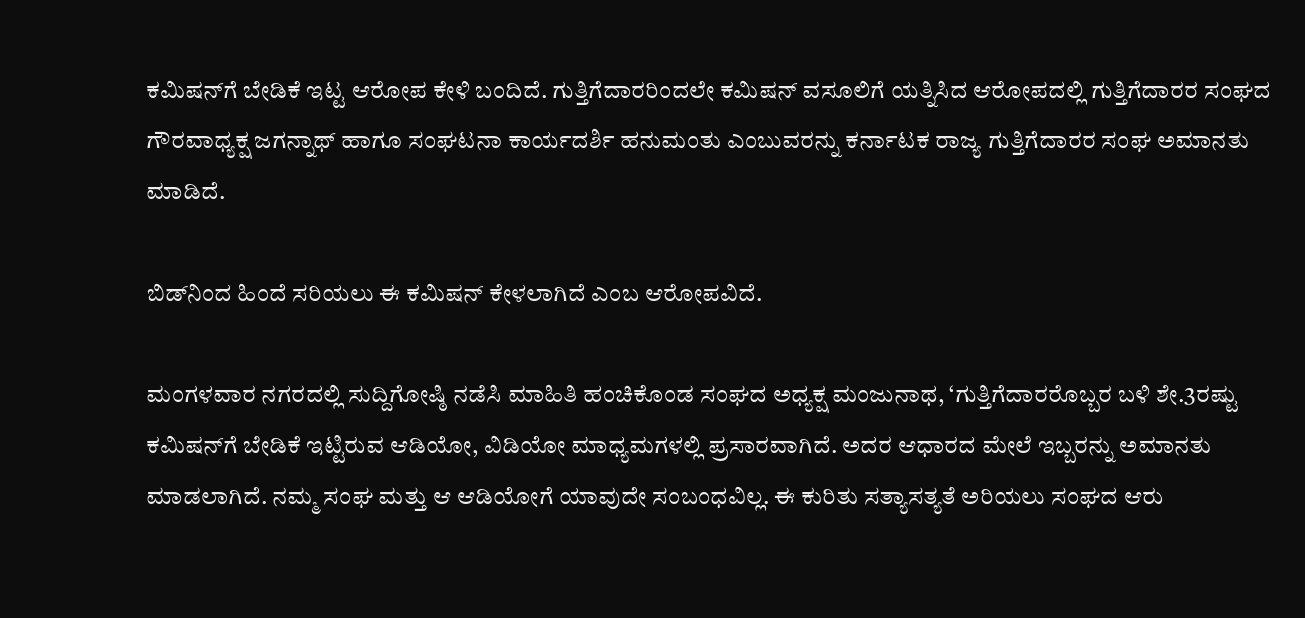ಕಮಿಷನ್‌ಗೆ ಬೇಡಿಕೆ ಇಟ್ಟ ಆರೋಪ ಕೇಳಿ ಬಂದಿದೆ. ಗುತ್ತಿಗೆದಾರರಿಂದಲೇ ಕಮಿಷನ್‌ ವಸೂಲಿಗೆ ಯತ್ನಿಸಿದ ಆರೋಪದಲ್ಲಿ ಗುತ್ತಿಗೆದಾರರ ಸಂಘದ ಗೌರವಾಧ್ಯಕ್ಷ ಜಗನ್ನಾಥ್ ಹಾಗೂ ಸಂಘಟನಾ ಕಾರ್ಯದರ್ಶಿ ಹನುಮಂತು ಎಂಬುವರನ್ನು ಕರ್ನಾಟಕ ರಾಜ್ಯ ಗುತ್ತಿಗೆದಾರರ ಸಂಘ ಅಮಾನತು ಮಾಡಿದೆ.

ಬಿಡ್‌ನಿಂದ ಹಿಂದೆ ಸರಿಯಲು ಈ ಕಮಿಷನ್ ಕೇಳಲಾಗಿದೆ ಎಂಬ ಆರೋಪವಿದೆ.

ಮಂಗಳವಾರ ನಗರದಲ್ಲಿ ಸುದ್ದಿಗೋಷ್ಠಿ ನಡೆಸಿ ಮಾಹಿತಿ ಹಂಚಿಕೊಂಡ ಸಂಘದ ಅಧ್ಯಕ್ಷ ಮಂಜುನಾಥ, ‘ಗುತ್ತಿಗೆದಾರರೊಬ್ಬರ ಬಳಿ ಶೇ.3ರಷ್ಟು ಕಮಿಷನ್‌ಗೆ ಬೇಡಿಕೆ ಇಟ್ಟಿರುವ ಆಡಿಯೋ, ವಿಡಿಯೋ ಮಾಧ್ಯಮಗಳಲ್ಲಿ ಪ್ರಸಾರವಾಗಿದೆ. ಅದರ ಆಧಾರದ ಮೇಲೆ ಇಬ್ಬರನ್ನು ಅಮಾನತು ಮಾಡಲಾಗಿದೆ. ನಮ್ಮ ಸಂಘ ಮತ್ತು ಆ ಆಡಿಯೋಗೆ ಯಾವುದೇ ಸಂಬಂಧವಿಲ್ಲ. ಈ ಕುರಿತು ಸತ್ಯಾಸತ್ಯತೆ ಅರಿಯಲು ಸಂಘದ ಆರು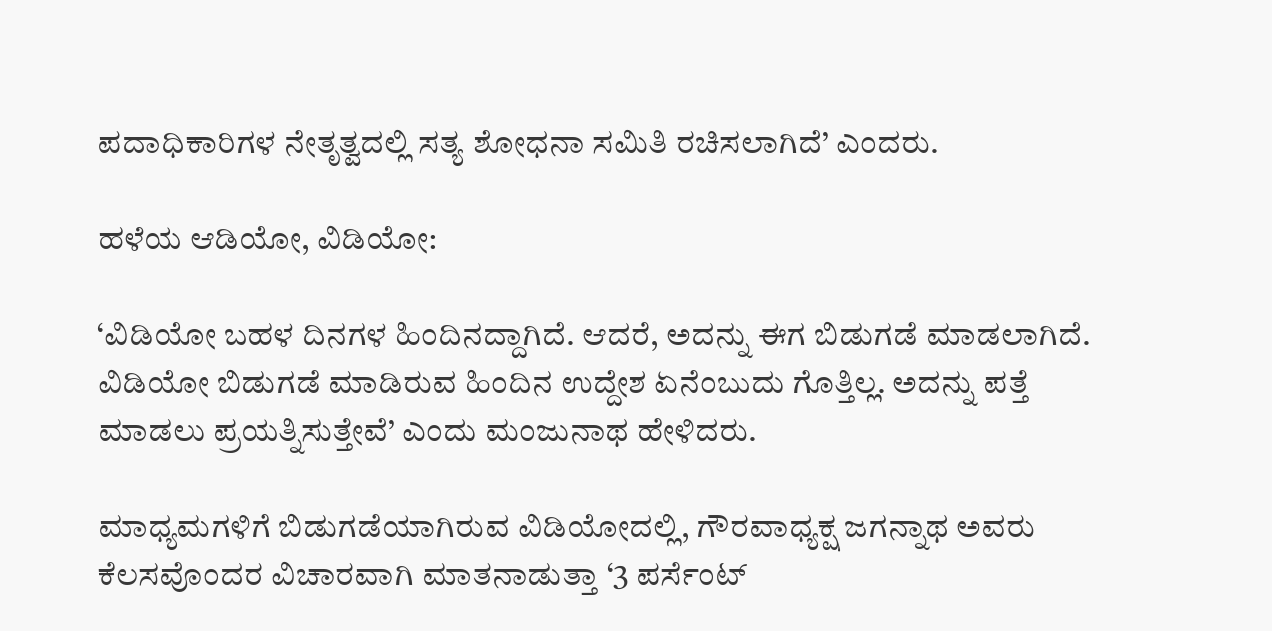ಪದಾಧಿಕಾರಿಗಳ ನೇತೃತ್ವದಲ್ಲಿ ಸತ್ಯ ಶೋಧನಾ ಸಮಿತಿ ರಚಿಸಲಾಗಿದೆ’ ಎಂದರು.

ಹಳೆಯ ಆಡಿಯೋ, ವಿಡಿಯೋ:

‘ವಿಡಿಯೋ ಬಹಳ ದಿನಗಳ ಹಿಂದಿನದ್ದಾಗಿದೆ. ಆದರೆ, ಅದನ್ನು ಈಗ ಬಿಡುಗಡೆ ಮಾಡಲಾಗಿದೆ. ವಿಡಿಯೋ ಬಿಡುಗಡೆ ಮಾಡಿರುವ ಹಿಂದಿನ ಉದ್ದೇಶ ಏನೆಂಬುದು ಗೊತ್ತಿಲ್ಲ. ಅದನ್ನು ಪತ್ತೆ ಮಾಡಲು ಪ್ರಯತ್ನಿಸುತ್ತೇವೆ’ ಎಂದು ಮಂಜುನಾಥ ಹೇಳಿದರು.

ಮಾಧ್ಯಮಗಳಿಗೆ ಬಿಡುಗಡೆಯಾಗಿರುವ ವಿಡಿಯೋದಲ್ಲಿ, ಗೌರವಾಧ್ಯಕ್ಷ ಜಗನ್ನಾಥ ಅವರು ಕೆಲಸವೊಂದರ ವಿಚಾರವಾಗಿ ಮಾತನಾಡುತ್ತಾ ‘3 ಪರ್ಸೆಂಟ್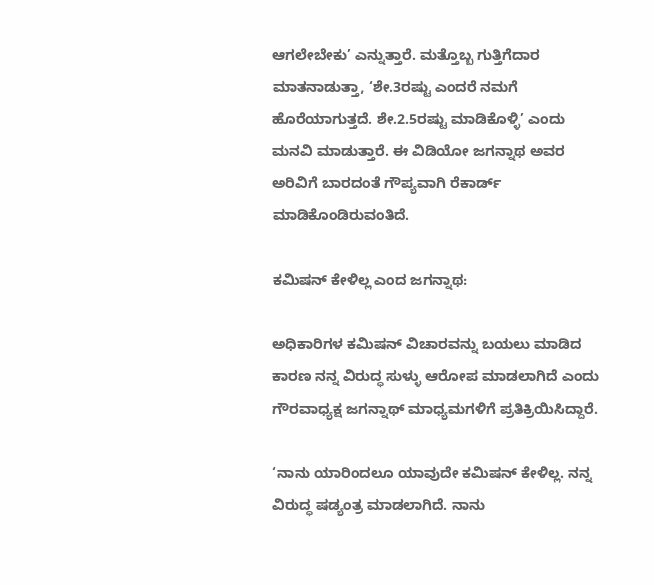ಆಗಲೇಬೇಕು’ ಎನ್ನುತ್ತಾರೆ. ಮತ್ತೊಬ್ಬ ಗುತ್ತಿಗೆದಾರ ಮಾತನಾಡುತ್ತಾ, ‘ಶೇ.3ರಷ್ಟು ಎಂದರೆ ನಮಗೆ ಹೊರೆಯಾಗುತ್ತದೆ. ಶೇ.2.5ರಷ್ಟು ಮಾಡಿಕೊಳ್ಳಿ’ ಎಂದು ಮನವಿ ಮಾಡುತ್ತಾರೆ. ಈ ವಿಡಿಯೋ ಜಗನ್ನಾಥ ಅವರ ಅರಿವಿಗೆ ಬಾರದಂತೆ ಗೌಪ್ಯವಾಗಿ ರೆಕಾರ್ಡ್ ಮಾಡಿಕೊಂಡಿರುವಂತಿದೆ.

ಕಮಿಷನ್ ಕೇಳಿಲ್ಲ ಎಂದ ಜಗನ್ನಾಥ:

ಅಧಿಕಾರಿಗಳ ಕಮಿಷನ್ ವಿಚಾರವನ್ನು ಬಯಲು ಮಾಡಿದ ಕಾರಣ ನನ್ನ ವಿರುದ್ಧ ಸುಳ್ಳು ಆರೋಪ ಮಾಡಲಾಗಿದೆ ಎಂದು ಗೌರವಾಧ್ಯಕ್ಷ ಜಗನ್ನಾಥ್ ಮಾಧ್ಯಮಗಳಿಗೆ ಪ್ರತಿಕ್ರಿಯಿಸಿದ್ದಾರೆ.

‘ನಾನು ಯಾರಿಂದಲೂ ಯಾವುದೇ ಕಮಿಷನ್ ಕೇಳಿಲ್ಲ. ನನ್ನ ವಿರುದ್ಧ ಷಡ್ಯಂತ್ರ ಮಾಡಲಾಗಿದೆ. ನಾನು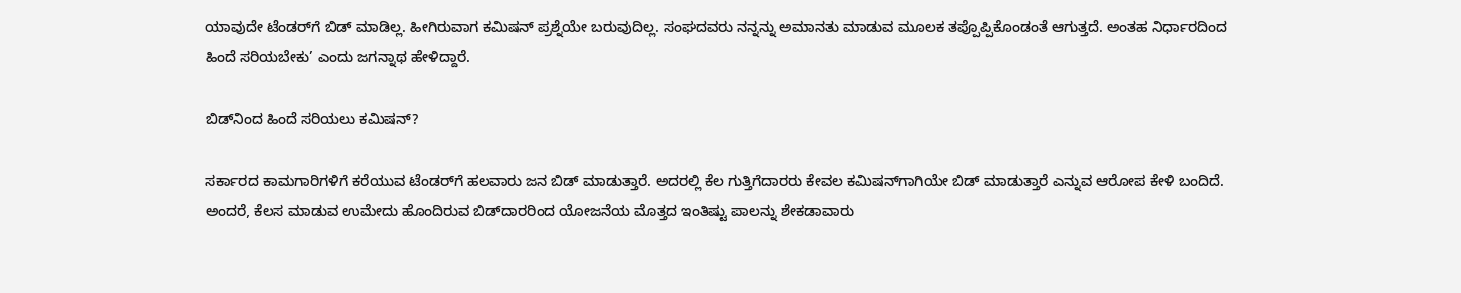ಯಾವುದೇ ಟೆಂಡರ್‌ಗೆ ಬಿಡ್ ಮಾಡಿಲ್ಲ. ಹೀಗಿರುವಾಗ ಕಮಿಷನ್‌ ಪ್ರಶ್ನೆಯೇ ಬರುವುದಿಲ್ಲ. ಸಂಘದವರು ನನ್ನನ್ನು ಅಮಾನತು ಮಾಡುವ ಮೂಲಕ ತಪ್ಪೊಪ್ಪಿಕೊಂಡಂತೆ ಆಗುತ್ತದೆ. ಅಂತಹ ನಿರ್ಧಾರದಿಂದ ಹಿಂದೆ ಸರಿಯಬೇಕು’ ಎಂದು ಜಗನ್ನಾಥ ಹೇಳಿದ್ದಾರೆ.

ಬಿಡ್‌ನಿಂದ ಹಿಂದೆ ಸರಿಯಲು ಕಮಿಷನ್?

ಸರ್ಕಾರದ ಕಾಮಗಾರಿಗಳಿಗೆ ಕರೆಯುವ ಟೆಂಡರ್‌ಗೆ ಹಲವಾರು ಜನ ಬಿಡ್ ಮಾಡುತ್ತಾರೆ. ಅದರಲ್ಲಿ ಕೆಲ ಗುತ್ತಿಗೆದಾರರು ಕೇವಲ ಕಮಿಷನ್‌ಗಾಗಿಯೇ ಬಿಡ್ ಮಾಡುತ್ತಾರೆ ಎನ್ನುವ ಆರೋಪ ಕೇಳಿ ಬಂದಿದೆ. ಅಂದರೆ, ಕೆಲಸ ಮಾಡುವ ಉಮೇದು ಹೊಂದಿರುವ ಬಿಡ್‌ದಾರರಿಂದ ಯೋಜನೆಯ ಮೊತ್ತದ ಇಂತಿಷ್ಟು ಪಾಲನ್ನು ಶೇಕಡಾವಾರು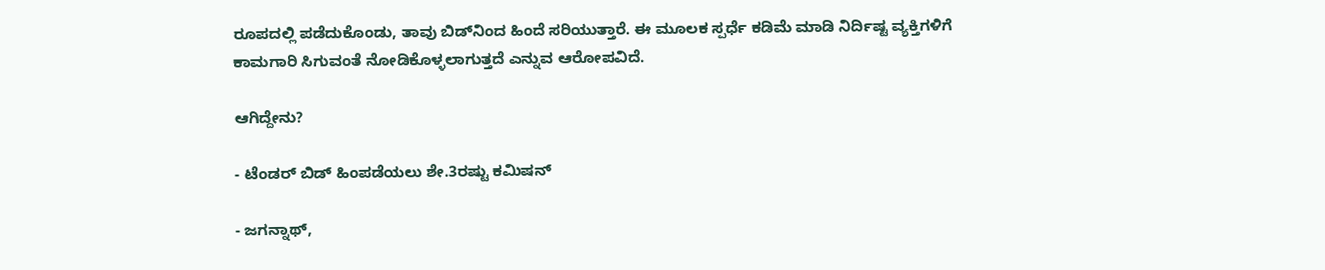ರೂಪದಲ್ಲಿ ಪಡೆದುಕೊಂಡು, ತಾವು ಬಿಡ್‌ನಿಂದ ಹಿಂದೆ ಸರಿಯುತ್ತಾರೆ. ಈ ಮೂಲಕ ಸ್ಪರ್ಧೆ ಕಡಿಮೆ ಮಾಡಿ ನಿರ್ದಿಷ್ಟ ವ್ಯಕ್ತಿಗಳಿಗೆ ಕಾಮಗಾರಿ ಸಿಗುವಂತೆ ನೋಡಿಕೊಳ್ಳಲಾಗುತ್ತದೆ ಎನ್ನುವ ಆರೋಪವಿದೆ.

ಆಗಿದ್ದೇನು?

- ಟೆಂಡರ್ ಬಿಡ್ ಹಿಂಪಡೆಯಲು ಶೇ.3ರಷ್ಟು ಕಮಿಷನ್

- ಜಗನ್ನಾಥ್‌,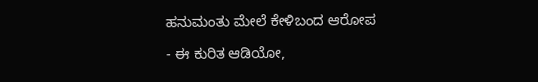ಹನುಮಂತು ಮೇಲೆ ಕೇಳಿಬಂದ ಆರೋಪ

- ಈ ಕುರಿತ ಆಡಿಯೋ,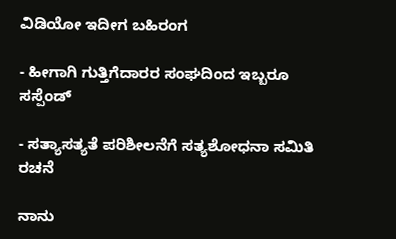ವಿಡಿಯೋ ಇದೀಗ ಬಹಿರಂಗ

- ಹೀಗಾಗಿ ಗುತ್ತಿಗೆದಾರರ ಸಂಘದಿಂದ ಇಬ್ಬರೂ ಸಸ್ಪೆಂಡ್‌

- ಸತ್ಯಾಸತ್ಯತೆ ಪರಿಶೀಲನೆಗೆ ಸತ್ಯಶೋಧನಾ ಸಮಿತಿ ರಚನೆ

ನಾನು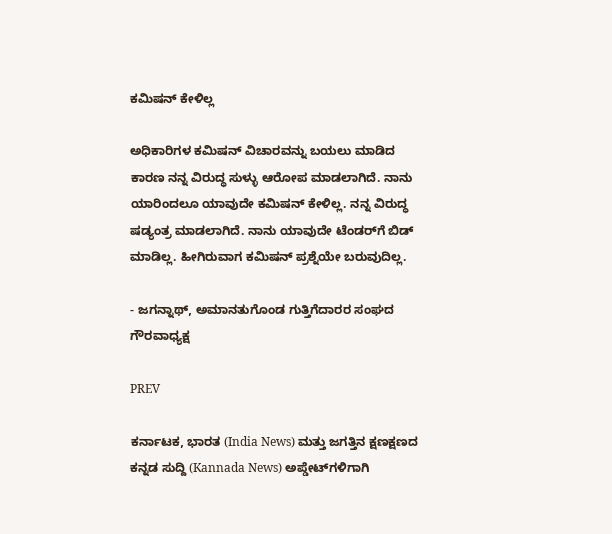ಕಮಿಷನ್‌ ಕೇಳಿಲ್ಲ

ಅಧಿಕಾರಿಗಳ ಕಮಿಷನ್ ವಿಚಾರವನ್ನು ಬಯಲು ಮಾಡಿದ ಕಾರಣ ನನ್ನ ವಿರುದ್ಧ ಸುಳ್ಳು ಆರೋಪ ಮಾಡಲಾಗಿದೆ. ನಾನು ಯಾರಿಂದಲೂ ಯಾವುದೇ ಕಮಿಷನ್ ಕೇಳಿಲ್ಲ. ನನ್ನ ವಿರುದ್ಧ ಷಡ್ಯಂತ್ರ ಮಾಡಲಾಗಿದೆ. ನಾನು ಯಾವುದೇ ಟೆಂಡರ್‌ಗೆ ಬಿಡ್ ಮಾಡಿಲ್ಲ. ಹೀಗಿರುವಾಗ ಕಮಿಷನ್‌ ಪ್ರಶ್ನೆಯೇ ಬರುವುದಿಲ್ಲ.

- ಜಗನ್ನಾಥ್, ಅಮಾನತುಗೊಂಡ ಗುತ್ತಿಗೆದಾರರ ಸಂಘದ ಗೌರವಾಧ್ಯಕ್ಷ

PREV

ಕರ್ನಾಟಕ, ಭಾರತ (India News) ಮತ್ತು ಜಗತ್ತಿನ ಕ್ಷಣಕ್ಷಣದ ಕನ್ನಡ ಸುದ್ದಿ (Kannada News) ಅಪ್ಡೇಟ್‌ಗಳಿಗಾಗಿ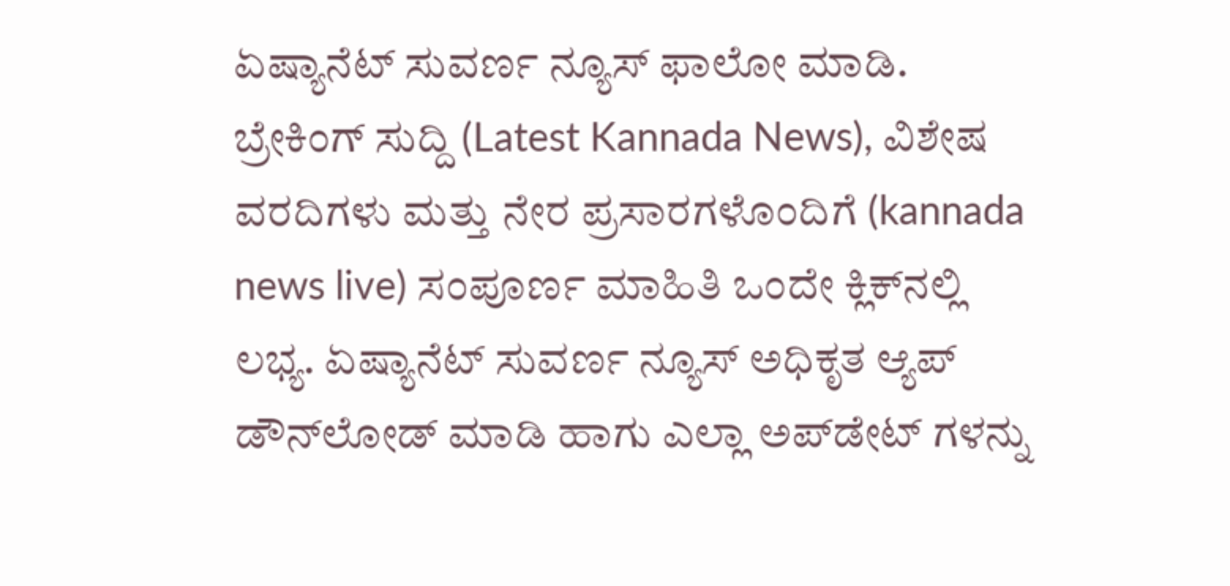ಏಷ್ಯಾನೆಟ್ ಸುವರ್ಣ ನ್ಯೂಸ್‌ ಫಾಲೋ ಮಾಡಿ. ಬ್ರೇಕಿಂಗ್ ಸುದ್ದಿ (Latest Kannada News), ವಿಶೇಷ ವರದಿಗಳು ಮತ್ತು ನೇರ ಪ್ರಸಾರಗಳೊಂದಿಗೆ (kannada news live) ಸಂಪೂರ್ಣ ಮಾಹಿತಿ ಒಂದೇ ಕ್ಲಿಕ್‌ನಲ್ಲಿ ಲಭ್ಯ. ಏಷ್ಯಾನೆಟ್ ಸುವರ್ಣ ನ್ಯೂಸ್ ಅಧಿಕೃತ ಆ್ಯಪ್ ಡೌನ್‌ಲೋಡ್ ಮಾಡಿ ಹಾಗು ಎಲ್ಲಾ ಅಪ್‌ಡೇಟ್ ಗಳನ್ನು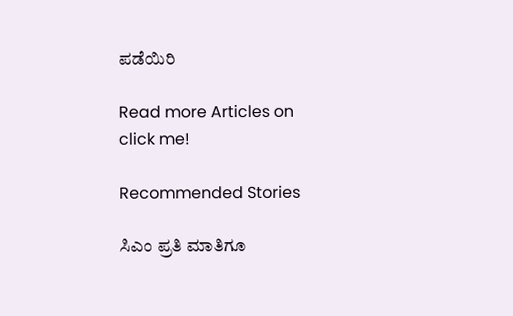ಪಡೆಯಿರಿ

Read more Articles on
click me!

Recommended Stories

ಸಿಎಂ ಪ್ರತಿ ಮಾತಿಗೂ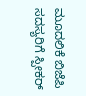ಮೂದಲಿಕೆ ಬಿಜೆಪಿ ಸದಸ್ಯರಿಗೆ ಸ್ಪೀಕರ್‌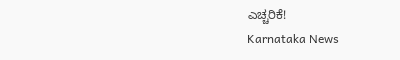ಎಚ್ಚರಿಕೆ!
Karnataka News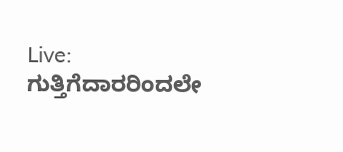Live: ಗುತ್ತಿಗೆದಾರರಿಂದಲೇ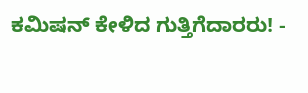ಕಮಿಷನ್‌ ಕೇಳಿದ ಗುತ್ತಿಗೆದಾರರು! -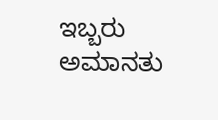ಇಬ್ಬರು ಅಮಾನತು